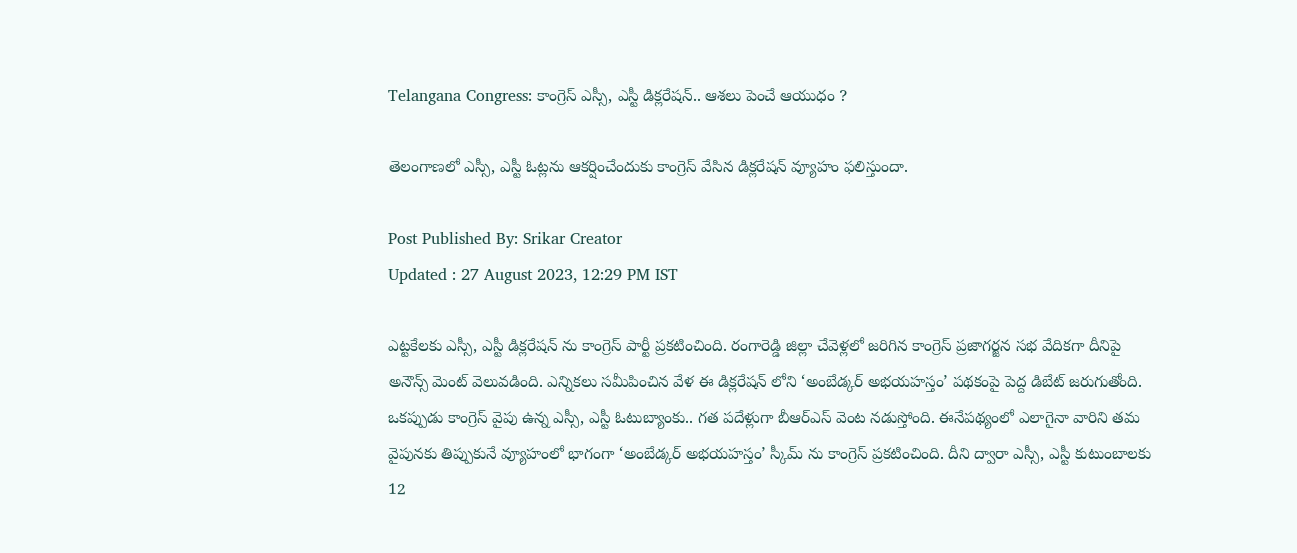Telangana Congress: కాంగ్రెస్ ఎస్సీ, ఎస్టీ డిక్లరేషన్.. ఆశలు పెంచే ఆయుధం ?

తెలంగాణలో ఎస్సీ, ఎస్టీ ఓట్లను ఆకర్షించేందుకు కాంగ్రెస్ వేసిన డిక్లరేషన్ వ్యూహం ఫలిస్తుందా.

Post Published By: Srikar Creator
Updated : 27 August 2023, 12:29 PM IST

ఎట్టకేలకు ఎస్సీ, ఎస్టీ డిక్లరేషన్ ను కాంగ్రెస్ పార్టీ ప్రకటించింది. రంగారెడ్డి జిల్లా చేవెళ్లలో జరిగిన కాంగ్రెస్‌ ప్రజాగర్జన సభ వేదికగా దీనిపై అనౌన్స్ మెంట్ వెలువడింది. ఎన్నికలు సమీపించిన వేళ ఈ డిక్లరేషన్ లోని ‘అంబేడ్కర్ అభయహస్తం’ పథకంపై పెద్ద డిబేట్ జరుగుతోంది. ఒకప్పుడు కాంగ్రెస్ వైపు ఉన్న ఎస్సీ, ఎస్టీ ఓటుబ్యాంకు.. గత పదేళ్లుగా బీఆర్ఎస్ వెంట నడుస్తోంది. ఈనేపథ్యంలో ఎలాగైనా వారిని తమ వైపునకు తిప్పుకునే వ్యూహంలో భాగంగా ‘అంబేడ్కర్ అభయహస్తం’ స్కీమ్ ను కాంగ్రెస్ ప్రకటించింది. దీని ద్వారా ఎస్సీ, ఎస్టీ కుటుంబాలకు 12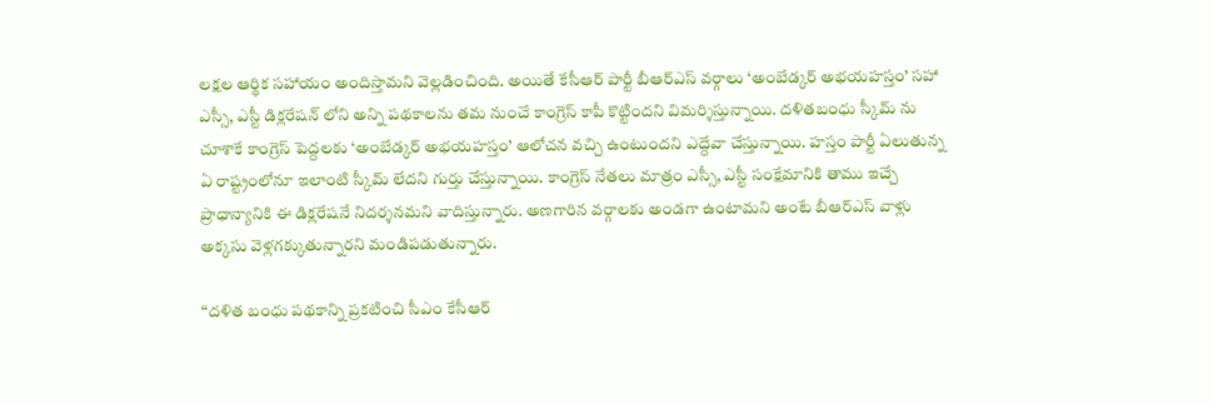లక్షల ఆర్థిక సహాయం అందిస్తామని వెల్లడించింది. అయితే కేసీఆర్ పార్టీ బీఆర్ఎస్ వర్గాలు ‘అంబేడ్కర్ అభయహస్తం’ సహా ఎస్సీ, ఎస్టీ డిక్లరేషన్ లోని అన్ని పథకాలను తమ నుంచే కాంగ్రెస్ కాపీ కొట్టిందని విమర్శిస్తున్నాయి. దళితబంధు స్కీమ్ ను చూశాకే కాంగ్రెస్ పెద్దలకు ‘అంబేడ్కర్ అభయహస్తం’ ఆలోచన వచ్చి ఉంటుందని ఎద్దేవా చేస్తున్నాయి. హస్తం పార్టీ ఏలుతున్న ఏ రాష్ట్రంలోనూ ఇలాంటి స్కీమ్ లేదని గుర్తు చేస్తున్నాయి. కాంగ్రెస్ నేతలు మాత్రం ఎస్సీ, ఎస్టీ సంక్షేమానికి తాము ఇచ్చే ప్రాధాన్యానికి ఈ డిక్లరేషనే నిదర్శనమని వాదిస్తున్నారు. అణగారిన వర్గాలకు అండగా ఉంటామని అంటే బీఆర్ఎస్ వాళ్లు అక్కసు వెళ్లగక్కుతున్నారని మండిపడుతున్నారు.

‘‘దళిత బంధు పథకాన్ని ప్రకటించి సీఎం కేసీఆర్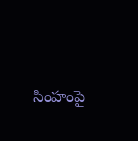సింహంపై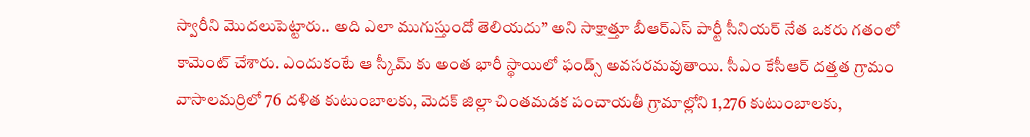స్వారీని మొదలుపెట్టారు.. అది ఎలా ముగుస్తుందో తెలియదు’’ అని సాక్షాత్తూ బీఆర్ఎస్ పార్టీ సీనియర్ నేత ఒకరు గతంలో కామెంట్ చేశారు. ఎందుకంటే ఆ స్కీమ్ కు అంత భారీ స్థాయిలో ఫండ్స్ అవసరమవుతాయి. సీఎం కేసీఆర్ దత్తత గ్రామం వాసాలమర్రిలో 76 దళిత కుటుంబాలకు, మెదక్‌ జిల్లా చింతమడక పంచాయతీ గ్రామాల్లోని 1,276 కుటుంబాలకు,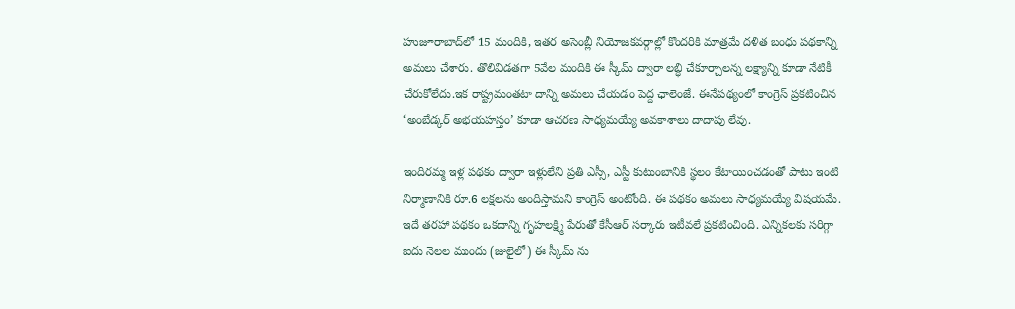హుజూరాబాద్‌లో 15 మందికి, ఇతర అసెంబ్లీ నియోజకవర్గాల్లో కొందరికి మాత్రమే దళిత బంధు పథకాన్ని అమలు చేశారు. తొలివిడతగా 5వేల మందికి ఈ స్కీమ్ ద్వారా లబ్ధి చేకూర్చాలన్న లక్ష్యాన్ని కూడా నేటికీ చేరుకోలేదు.ఇక రాష్ట్రమంతటా దాన్ని అమలు చేయడం పెద్ద ఛాలెంజే. ఈనేపథ్యంలో కాంగ్రెస్ ప్రకటించిన ‘అంబేడ్కర్ అభయహస్తం’ కూడా ఆచరణ సాధ్యమయ్యే అవకాశాలు దాదాపు లేవు.

ఇందిరమ్మ ఇళ్ల పథకం ద్వారా ఇళ్లులేని ప్రతి ఎస్సీ, ఎస్టీ కుటుంబానికి స్థలం కేటాయించడంతో పాటు ఇంటి నిర్మాణానికి రూ.6 లక్షలను అందిస్తామని కాంగ్రెస్ అంటోంది. ఈ పథకం అమలు సాధ్యమయ్యే విషయమే. ఇదే తరహా పథకం ఒకదాన్ని గృహలక్ష్మి పేరుతో కేసీఆర్ సర్కారు ఇటీవలే ప్రకటించింది. ఎన్నికలకు సరిగ్గా ఐదు నెలల ముందు (జులైలో) ఈ స్కీమ్ ను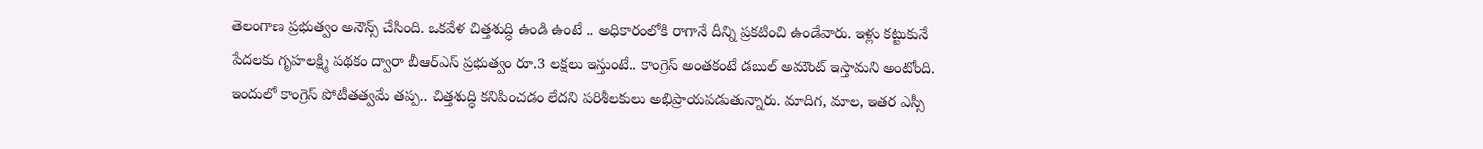తెలంగాణ ప్రభుత్వం అనౌన్స్ చేసింది. ఒకవేళ చిత్తశుద్ధి ఉండి ఉంటే .. అధికారంలోకి రాగానే దీన్ని ప్రకటించి ఉండేవారు. ఇళ్లు కట్టుకునే పేదలకు గృహలక్ష్మి పథకం ద్వారా బీఆర్ఎస్ ప్రభుత్వం రూ.3 లక్షలు ఇస్తుంటే.. కాంగ్రెస్ అంతకంటే డబుల్ అమౌంట్ ఇస్తామని అంటోంది. ఇందులో కాంగ్రెస్ పోటీతత్వమే తప్ప.. చిత్తశుద్ధి కనిపించడం లేదని పరిశీలకులు అభిప్రాయపడుతున్నారు. మాదిగ, మాల, ఇతర ఎస్సీ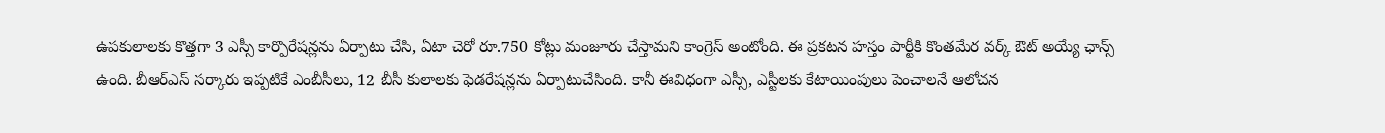ఉపకులాలకు కొత్తగా 3 ఎస్సీ కార్పొరేషన్లను ఏర్పాటు చేసి, ఏటా చెరో రూ.750 కోట్లు మంజూరు చేస్తామని కాంగ్రెస్ అంటోంది. ఈ ప్రకటన హస్తం పార్టీకి కొంతమేర వర్క్ ఔట్ అయ్యే ఛాన్స్ ఉంది. బీఆర్ఎస్ సర్కారు ఇప్పటికే ఎంబీసీలు, 12 బీసీ కులాలకు ఫెడరేషన్లను ఏర్పాటుచేసింది. కానీ ఈవిధంగా ఎస్సీ, ఎస్టీలకు కేటాయింపులు పెంచాలనే ఆలోచన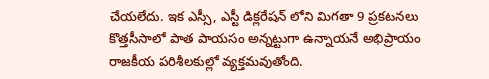చేయలేదు. ఇక ఎస్సీ, ఎస్టీ డిక్లరేషన్ లోని మిగతా 9 ప్రకటనలు కొత్తసీసాలో పాత పాయసం అన్నట్టుగా ఉన్నాయనే అభిప్రాయం రాజకీయ పరిశీలకుల్లో వ్యక్తమవుతోంది.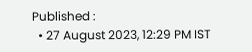Published :
  • 27 August 2023, 12:29 PM IST